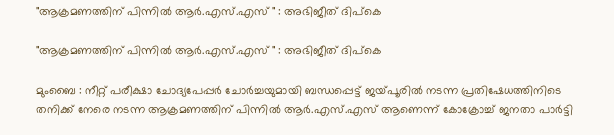"ആക്രമണത്തിന് പിന്നിൽ ആർ.എസ്.എസ് " : അഭിജീത് ദിപ്കെ

"ആക്രമണത്തിന് പിന്നിൽ ആർ.എസ്.എസ് " : അഭിജീത് ദിപ്കെ

മുംബൈ : നീറ്റ് പരീക്ഷാ ചോദ്യപേപ്പർ ചോർച്ചയുമായി ബന്ധപ്പെട്ട് ജയ്‌പൂരിൽ നടന്ന പ്രതിഷേധത്തിനിടെ തനിക്ക് നേരെ നടന്ന ആക്രമണത്തിന് പിന്നിൽ ആർ.എസ്.എസ് ആണെന്ന് കോക്രോച്ച് ജനതാ പാർട്ടി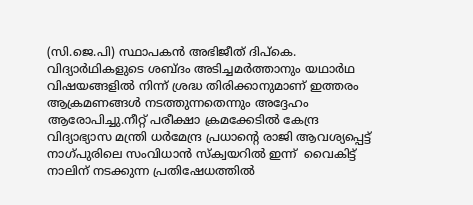(സി.ജെ.പി) സ്ഥാപകൻ അഭിജീത് ദിപ്കെ. വിദ്യാർഥികളുടെ ശബ്ദം അടിച്ചമർത്താനും യഥാർഥ വിഷയങ്ങളിൽ നിന്ന് ശ്രദ്ധ തിരിക്കാനുമാണ് ഇത്തരം ആക്രമണങ്ങൾ നടത്തുന്നതെന്നും അദ്ദേഹം ആരോപിച്ചു.നീറ്റ് പരീക്ഷാ ക്രമക്കേടിൽ കേന്ദ്ര വിദ്യാഭ്യാസ മന്ത്രി ധർമേന്ദ്ര പ്രധാൻ്റെ രാജി ആവശ്യപ്പെട്ട് നാഗ്പുരിലെ സംവിധാൻ സ്ക്വയറിൽ ഇന്ന്  വൈകിട്ട് നാലിന് നടക്കുന്ന പ്രതിഷേധത്തിൽ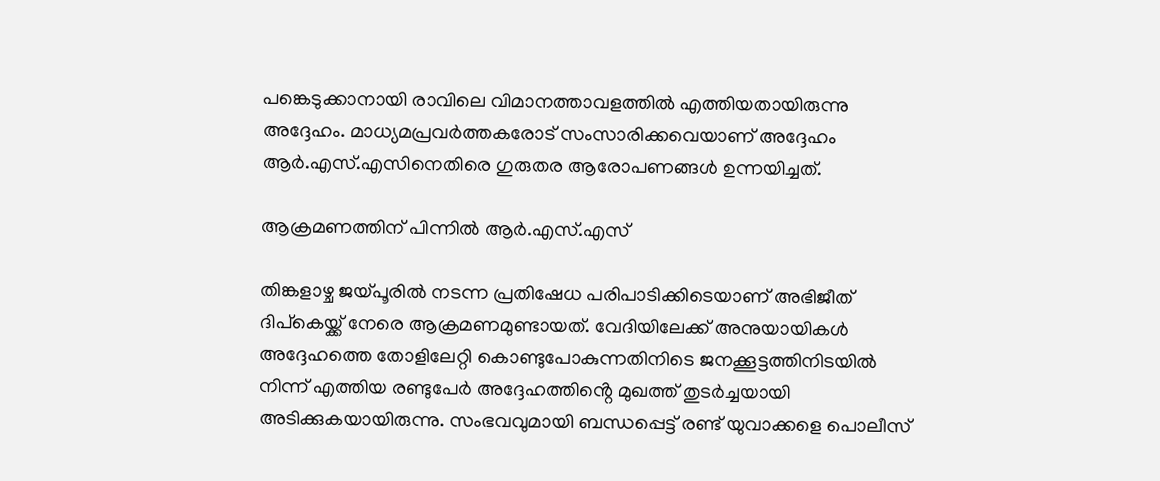പങ്കെടുക്കാനായി രാവിലെ വിമാനത്താവളത്തിൽ എത്തിയതായിരുന്നു അദ്ദേഹം. മാധ്യമപ്രവർത്തകരോട് സംസാരിക്കവെയാണ് അദ്ദേഹം ആർ.എസ്.എസിനെതിരെ ഗുരുതര ആരോപണങ്ങൾ ഉന്നയിച്ചത്.

ആക്രമണത്തിന് പിന്നിൽ ആർ.എസ്.എസ്

തിങ്കളാഴ്ച ജയ്‌പൂരിൽ നടന്ന പ്രതിഷേധ പരിപാടിക്കിടെയാണ് അഭിജീത് ദിപ്കെയ്ക്ക് നേരെ ആക്രമണമുണ്ടായത്. വേദിയിലേക്ക് അനുയായികൾ അദ്ദേഹത്തെ തോളിലേറ്റി കൊണ്ടുപോകുന്നതിനിടെ ജനക്കൂട്ടത്തിനിടയിൽ നിന്ന് എത്തിയ രണ്ടുപേർ അദ്ദേഹത്തിൻ്റെ മുഖത്ത് തുടർച്ചയായി അടിക്കുകയായിരുന്നു. സംഭവവുമായി ബന്ധപ്പെട്ട് രണ്ട് യുവാക്കളെ പൊലീസ്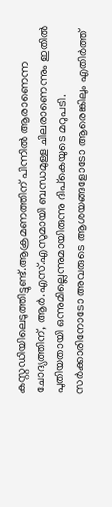കസ്റ്റഡിയിലെടുത്തിട്ടുണ്ട്.ആക്രമണത്തിന് പിന്നിൽ ആരാണെന്ന ചോദ്യത്തിന്, ആർ.എസ്.എസുമായി ബന്ധമുള്ള ചിലരാണെന്നും ഇതിൽ പുതിയതായി ഒന്നുമില്ലെന്നുമായിരുന്നു ദിപ്കെയുടെ മറുപടി. സർക്കാരിനോടോ അവരുടെ ആശയങ്ങളോടോ ആരെങ്കിലും എതിർത്ത്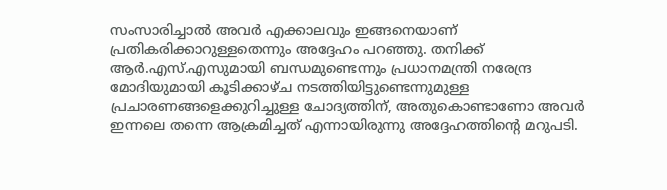സംസാരിച്ചാൽ അവർ എക്കാലവും ഇങ്ങനെയാണ് പ്രതികരിക്കാറുള്ളതെന്നും അദ്ദേഹം പറഞ്ഞു. തനിക്ക് ആർ.എസ്.എസുമായി ബന്ധമുണ്ടെന്നും പ്രധാനമന്ത്രി നരേന്ദ്ര മോദിയുമായി കൂടിക്കാഴ്ച നടത്തിയിട്ടുണ്ടെന്നുമുള്ള പ്രചാരണങ്ങളെക്കുറിച്ചുള്ള ചോദ്യത്തിന്, അതുകൊണ്ടാണോ അവർ ഇന്നലെ തന്നെ ആക്രമിച്ചത് എന്നായിരുന്നു അദ്ദേഹത്തിൻ്റെ മറുപടി.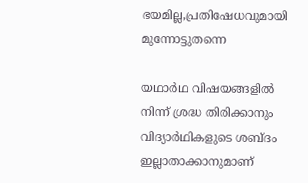ഭയമില്ല,പ്രതിഷേധവുമായി മുന്നോട്ടുതന്നെ

യഥാർഥ വിഷയങ്ങളിൽ നിന്ന് ശ്രദ്ധ തിരിക്കാനും വിദ്യാർഥികളുടെ ശബ്ദം ഇല്ലാതാക്കാനുമാണ്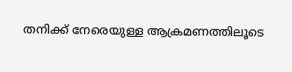തനിക്ക് നേരെയുള്ള ആക്രമണത്തിലൂടെ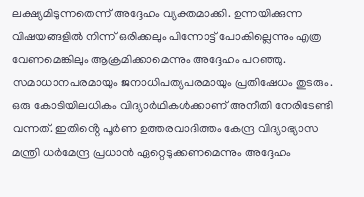ലക്ഷ്യമിടുന്നതെന്ന് അദ്ദേഹം വ്യക്തമാക്കി. ഉന്നയിക്കുന്ന വിഷയങ്ങളിൽ നിന്ന് ഒരിക്കലും പിന്നോട്ട് പോകില്ലെന്നും എത്ര വേണമെങ്കിലും ആക്രമിക്കാമെന്നും അദ്ദേഹം പറഞ്ഞു. സമാധാനപരമായും ജനാധിപത്യപരമായും പ്രതിഷേധം തുടരും. ഒരു കോടിയിലധികം വിദ്യാർഥികൾക്കാണ് അനീതി നേരിടേണ്ടി വന്നത്. ഇതിൻ്റെ പൂർണ ഉത്തരവാദിത്തം കേന്ദ്ര വിദ്യാഭ്യാസ മന്ത്രി ധർമേന്ദ്ര പ്രധാൻ ഏറ്റെടുക്കണമെന്നും അദ്ദേഹം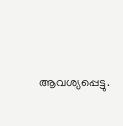ആവശ്യപ്പെട്ടു.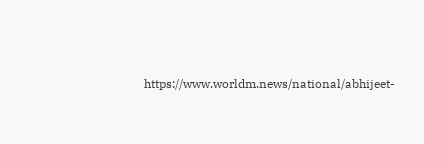https://www.worldm.news/national/abhijeet-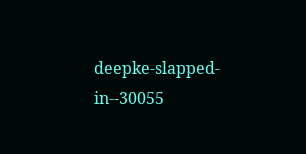deepke-slapped-in--30055